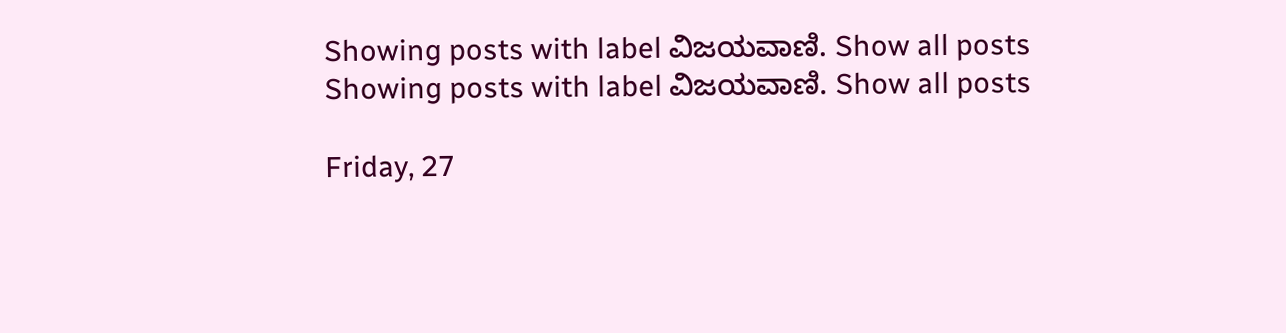Showing posts with label ವಿಜಯವಾಣಿ. Show all posts
Showing posts with label ವಿಜಯವಾಣಿ. Show all posts

Friday, 27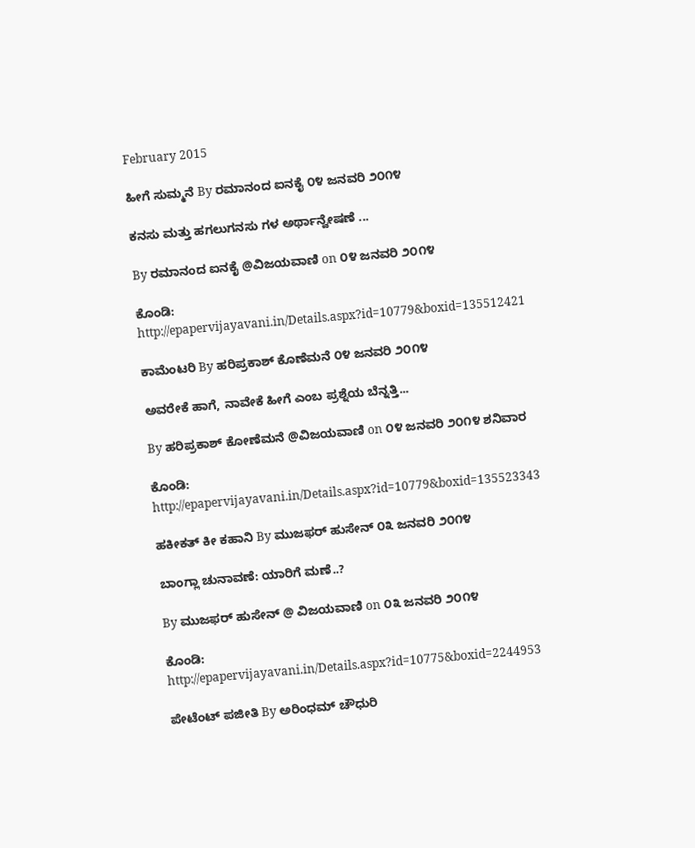February 2015

ಹೀಗೆ ಸುಮ್ಮನೆ By ರಮಾನಂದ ಐನಕೈ ೦೪ ಜನವರಿ ೨೦೧೪

ಕನಸು ಮತ್ತು ಹಗಲುಗನಸು ಗಳ ಅರ್ಥಾನ್ವೇಷಣೆ ...

By ರಮಾನಂದ ಐನಕೈ @ವಿಜಯವಾಣಿ on ೦೪ ಜನವರಿ ೨೦೧೪

ಕೊಂಡಿ: http://epapervijayavani.in/Details.aspx?id=10779&boxid=135512421

ಕಾಮೆಂಟರಿ By ಹರಿಪ್ರಕಾಶ್ ಕೊಣೆಮನೆ ೦೪ ಜನವರಿ ೨೦೧೪

ಅವರೇಕೆ ಹಾಗೆ, ನಾವೇಕೆ ಹೀಗೆ ಎಂಬ ಪ್ರಶ್ನೆಯ ಬೆನ್ನತ್ತಿ...

By ಹರಿಪ್ರಕಾಶ್ ಕೋಣೆಮನೆ @ವಿಜಯವಾಣಿ on ೦೪ ಜನವರಿ ೨೦೧೪ ಶನಿವಾರ

ಕೊಂಡಿ: http://epapervijayavani.in/Details.aspx?id=10779&boxid=135523343

ಹಕೀಕತ್ ಕೀ ಕಹಾನಿ By ಮುಜಫರ್ ಹುಸೇನ್ ೦೩ ಜನವರಿ ೨೦೧೪

ಬಾಂಗ್ಲಾ ಚುನಾವಣೆ: ಯಾರಿಗೆ ಮಣೆ..?

By ಮುಜಫರ್ ಹುಸೇನ್ @ ವಿಜಯವಾಣಿ on ೦೩ ಜನವರಿ ೨೦೧೪

ಕೊಂಡಿ: http://epapervijayavani.in/Details.aspx?id=10775&boxid=2244953

ಪೇಟೆಂಟ್ ಪಜೀತಿ By ಅರಿಂಧಮ್ ಚೌಧುರಿ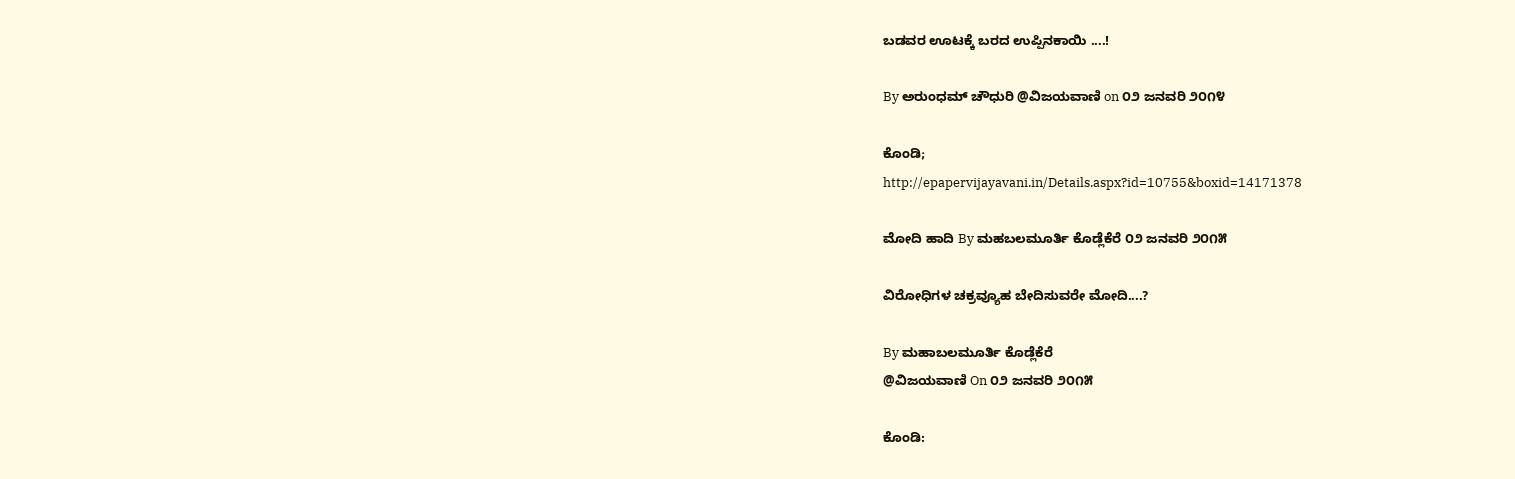ಬಡವರ ಊಟಕ್ಕೆ ಬರದ ಉಪ್ಪಿನಕಾಯಿ ....!

By ಅರುಂಧಮ್ ಚೌಧುರಿ @ವಿಜಯವಾಣಿ on ೦೨ ಜನವರಿ ೨೦೧೪

ಕೊಂಡಿ;
http://epapervijayavani.in/Details.aspx?id=10755&boxid=14171378

ಮೋದಿ ಹಾದಿ By ಮಹಬಲಮೂರ್ತಿ ಕೊಡ್ಲೆಕೆರೆ ೦೨ ಜನವರಿ ೨೦೧೫

ವಿರೋಧಿಗಳ ಚಕ್ರವ್ಯೂಹ ಬೇದಿಸುವರೇ ಮೋದಿ....?

By ಮಹಾಬಲಮೂರ್ತಿ ಕೊಡ್ಲೆಕೆರೆ
@ವಿಜಯವಾಣಿ On ೦೨ ಜನವರಿ ೨೦೧೫

ಕೊಂಡಿ: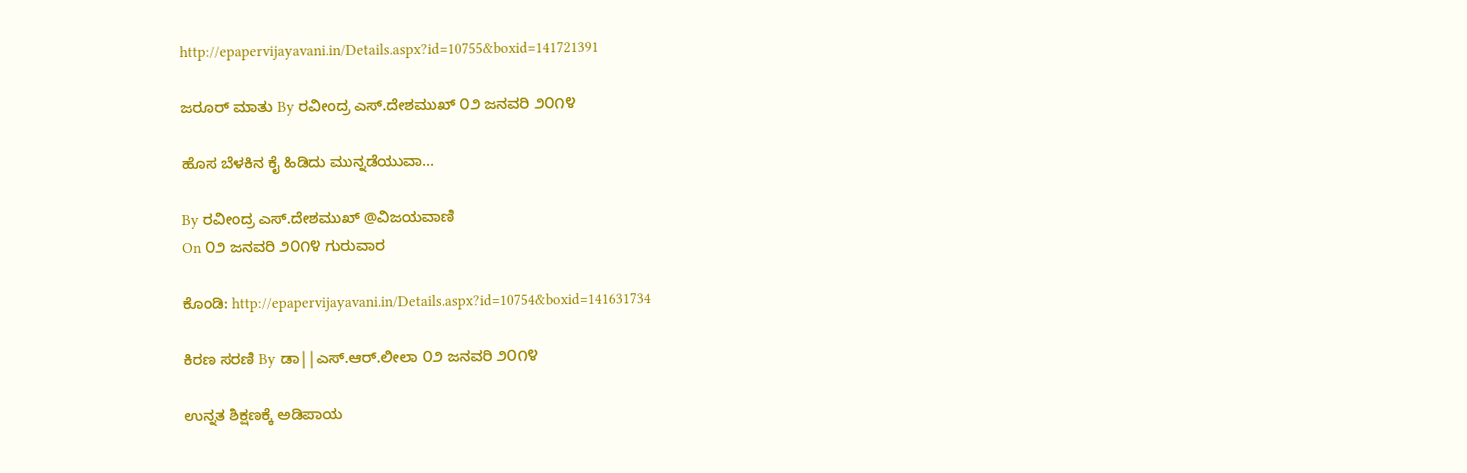http://epapervijayavani.in/Details.aspx?id=10755&boxid=141721391

ಜರೂರ್ ಮಾತು By ರವೀಂದ್ರ ಎಸ್.ದೇಶಮುಖ್ ೦೨ ಜನವರಿ ೨೦೧೪

ಹೊಸ ಬೆಳಕಿನ ಕೈ ಹಿಡಿದು ಮುನ್ನಡೆಯುವಾ...

By ರವೀಂದ್ರ ಎಸ್.ದೇಶಮುಖ್ @ವಿಜಯವಾಣಿ
On ೦೨ ಜನವರಿ ೨೦೧೪ ಗುರುವಾರ

ಕೊಂಡಿ: http://epapervijayavani.in/Details.aspx?id=10754&boxid=141631734

ಕಿರಣ ಸರಣಿ By ಡಾ||ಎಸ್.ಆರ್.ಲೀಲಾ ೦೨ ಜನವರಿ ೨೦೧೪

ಉನ್ನತ ಶಿಕ್ಷಣಕ್ಕೆ ಅಡಿಪಾಯ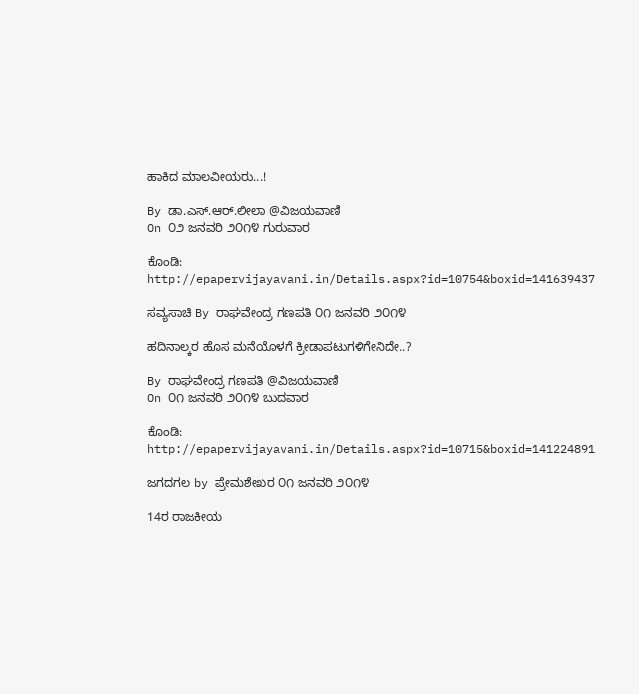ಹಾಕಿದ ಮಾಲವೀಯರು...!

By ಡಾ.ಎಸ್.ಆರ್.ಲೀಲಾ @ವಿಜಯವಾಣಿ
On ೦೨ ಜನವರಿ ೨೦೧೪ ಗುರುವಾರ

ಕೊಂಡಿ: http://epapervijayavani.in/Details.aspx?id=10754&boxid=141639437

ಸವ್ಯಸಾಚಿ By ರಾಘವೇಂದ್ರ ಗಣಪತಿ ೦೧ ಜನವರಿ ೨೦೧೪

ಹದಿನಾಲ್ಕರ ಹೊಸ ಮನೆಯೊಳಗೆ ಕ್ರೀಡಾಪಟುಗಳಿಗೇನಿದೇ..?

By ರಾಘವೇಂದ್ರ ಗಣಪತಿ @ವಿಜಯವಾಣಿ
On ೦೧ ಜನವರಿ ೨೦೧೪ ಬುದವಾರ

ಕೊಂಡಿ: http://epapervijayavani.in/Details.aspx?id=10715&boxid=141224891

ಜಗದಗಲ by ಪ್ರೇಮಶೇಖರ ೦೧ ಜನವರಿ ೨೦೧೪

14ರ ರಾಜಕೀಯ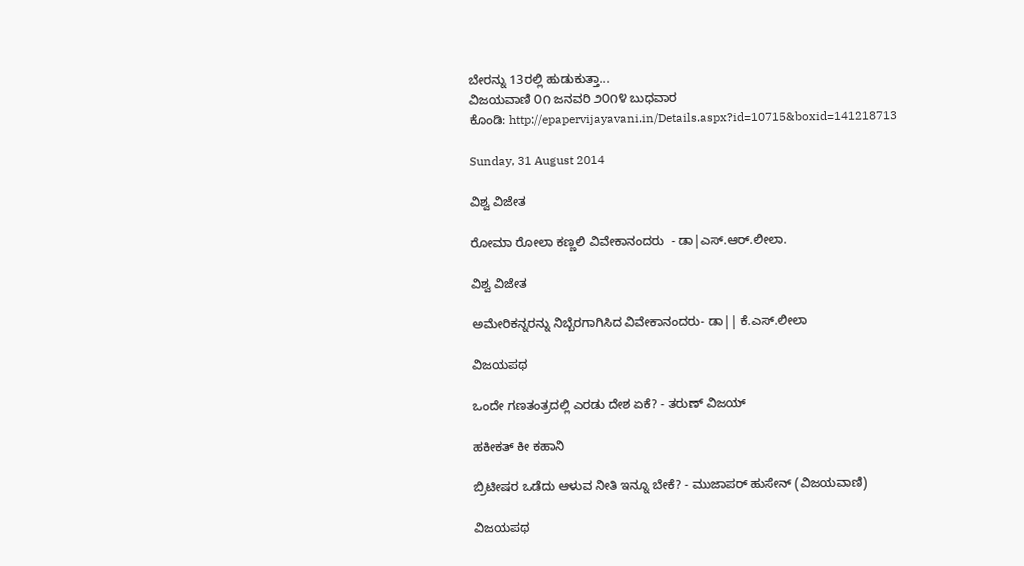ಬೇರನ್ನು 13ರಲ್ಲಿ ಹುಡುಕುತ್ತಾ...
ವಿಜಯವಾಣಿ ೦೧ ಜನವರಿ ೨೦೧೪ ಬುಧವಾರ
ಕೊಂಡಿ: http://epapervijayavani.in/Details.aspx?id=10715&boxid=141218713

Sunday, 31 August 2014

ವಿಶ್ವ ವಿಜೇತ

ರೋಮಾ ರೋಲಾ ಕಣ್ಣಲಿ ವಿವೇಕಾನಂದರು  - ಡಾ|ಎಸ್.ಆರ್.ಲೀಲಾ.

ವಿಶ್ವ ವಿಜೇತ

ಅಮೇರಿಕನ್ನರನ್ನು ನಿಬ್ಬೆರಗಾಗಿಸಿದ ವಿವೇಕಾನಂದರು- ಡಾ|| ಕೆ.ಎಸ್.ಲೀಲಾ

ವಿಜಯಪಥ

ಒಂದೇ ಗಣತಂತ್ರದಲ್ಲಿ ಎರಡು ದೇಶ ಏಕೆ? - ತರುಣ್ ವಿಜಯ್

ಹಕೀಕತ್ ಕೀ ಕಹಾನಿ

ಬ್ರಿಟೀಷರ ಒಡೆದು ಆಳುವ ನೀತಿ ಇನ್ನೂ ಬೇಕೆ? - ಮುಜಾಪರ್ ಹುಸೇನ್ (ವಿಜಯವಾಣಿ)

ವಿಜಯಪಥ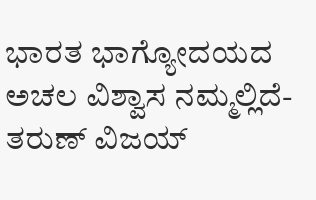ಭಾರತ ಭಾಗ್ಯೋದಯದ ಅಚಲ ವಿಶ್ವಾಸ ನಮ್ಮಲ್ಲಿದೆ- ತರುಣ್ ವಿಜಯ್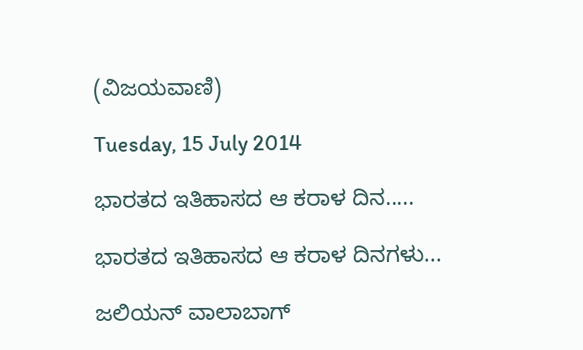(ವಿಜಯವಾಣಿ)

Tuesday, 15 July 2014

ಭಾರತದ ಇತಿಹಾಸದ ಆ ಕರಾಳ ದಿನ.....

ಭಾರತದ ಇತಿಹಾಸದ ಆ ಕರಾಳ ದಿನಗಳು...

ಜಲಿಯನ್ ವಾಲಾಬಾಗ್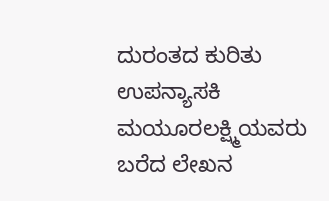ದುರಂತದ ಕುರಿತು ಉಪನ್ಯಾಸಕಿ ಮಯೂರಲಕ್ಷ್ಮಿಯವರು ಬರೆದ ಲೇಖನ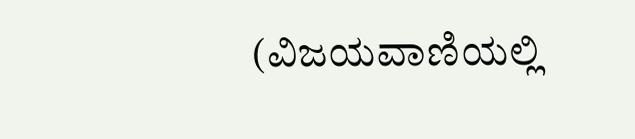(ವಿಜಯವಾಣಿಯಲ್ಲಿ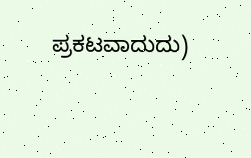ಪ್ರಕಟವಾದುದು)